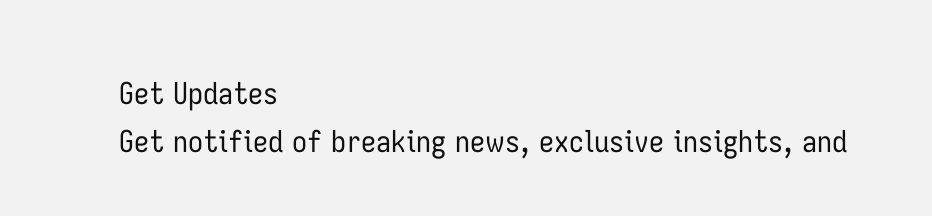Get Updates
Get notified of breaking news, exclusive insights, and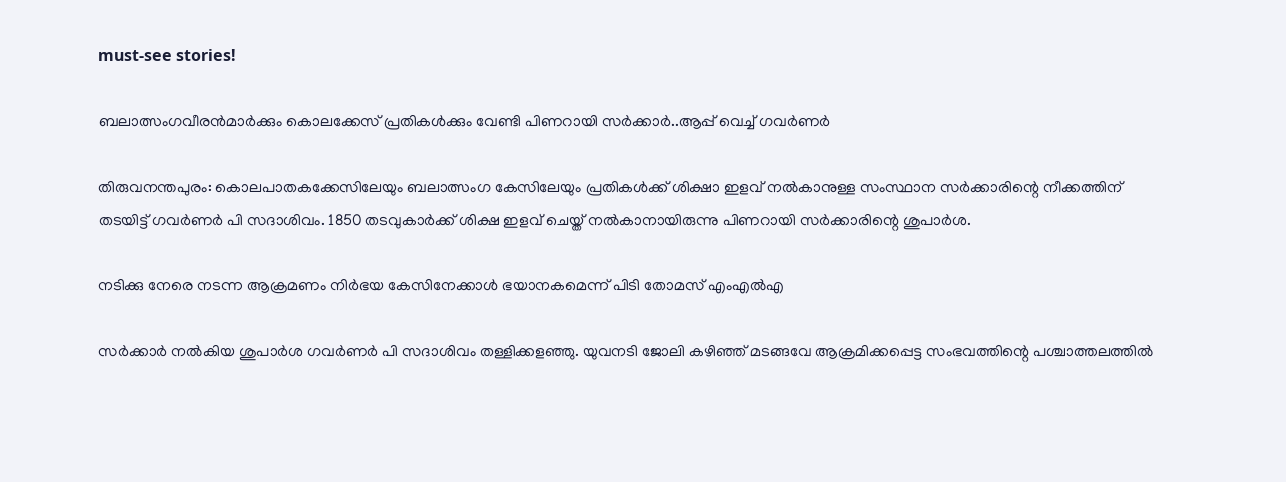must-see stories!

ബലാത്സംഗവീരന്‍മാര്‍ക്കും കൊലക്കേസ് പ്രതികള്‍ക്കും വേണ്ടി പിണറായി സര്‍ക്കാര്‍..ആപ്പ് വെച്ച് ഗവര്‍ണര്‍

തിരുവനന്തപുരം: കൊലപാതകക്കേസിലേയും ബലാത്സംഗ കേസിലേയും പ്രതികള്‍ക്ക് ശിക്ഷാ ഇളവ് നല്‍കാനുള്ള സംസ്ഥാന സര്‍ക്കാരിന്റെ നീക്കത്തിന് തടയിട്ട് ഗവര്‍ണര്‍ പി സദാശിവം. 1850 തടവുകാര്‍ക്ക് ശിക്ഷ ഇളവ് ചെയ്ത് നല്‍കാനായിരുന്നു പിണറായി സര്‍ക്കാരിന്റെ ശുപാര്‍ശ.

നടിക്കു നേരെ നടന്ന ആക്രമണം നിർഭയ കേസിനേക്കാൾ ഭയാനകമെന്ന് പിടി തോമസ് എംഎൽഎ

സര്‍ക്കാര്‍ നല്‍കിയ ശുപാര്‍ശ ഗവര്‍ണര്‍ പി സദാശിവം തള്ളിക്കളഞ്ഞു. യുവനടി ജോലി കഴിഞ്ഞ് മടങ്ങവേ ആക്രമിക്കപ്പെട്ട സംഭവത്തിന്റെ പശ്ചാത്തലത്തില്‍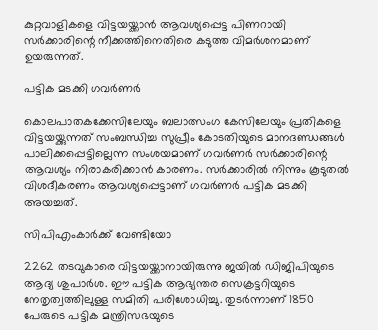കുറ്റവാളികളെ വിട്ടയയ്ക്കാന്‍ ആവശ്യപ്പെട്ട പിണറായി സര്‍ക്കാരിന്റെ നീക്കത്തിനെതിരെ കടുത്ത വിമര്‍ശനമാണ് ഉയരുന്നത്.

പട്ടിക മടക്കി ഗവർണർ

കൊലപാതകക്കേസിലേയും ബലാത്സംഗ കേസിലേയും പ്രതികളെ വിട്ടയയ്ക്കുന്നത് സംബന്ധിച്ച സുപ്രീം കോടതിയുടെ മാനദണ്ഡങ്ങള്‍ പാലിക്കപ്പെട്ടില്ലെന്ന സംശയമാണ് ഗവര്‍ണര്‍ സര്‍ക്കാരിന്റെ ആവശ്യം നിരാകരിക്കാന്‍ കാരണം. സര്‍ക്കാരില്‍ നിന്നും കൂടുതല്‍ വിശദീകരണം ആവശ്യപ്പെട്ടാണ് ഗവര്‍ണര്‍ പട്ടിക മടക്കി അയച്ചത്.

സിപിഎംകാർക്ക് വേണ്ടിയോ

2262 തടവുകാരെ വിട്ടയയ്ക്കാനായിരുന്നു ജയില്‍ ഡിജിപിയുടെ ആദ്യ ശുപാര്‍ശ. ഈ പട്ടിക ആഭ്യന്തര സെക്രട്ടറിയുടെ നേതൃത്വത്തിലുള്ള സമിതി പരിശോധിച്ചു. തുടര്‍ന്നാണ് 1850 പേരുടെ പട്ടിക മന്ത്രിസഭയുടെ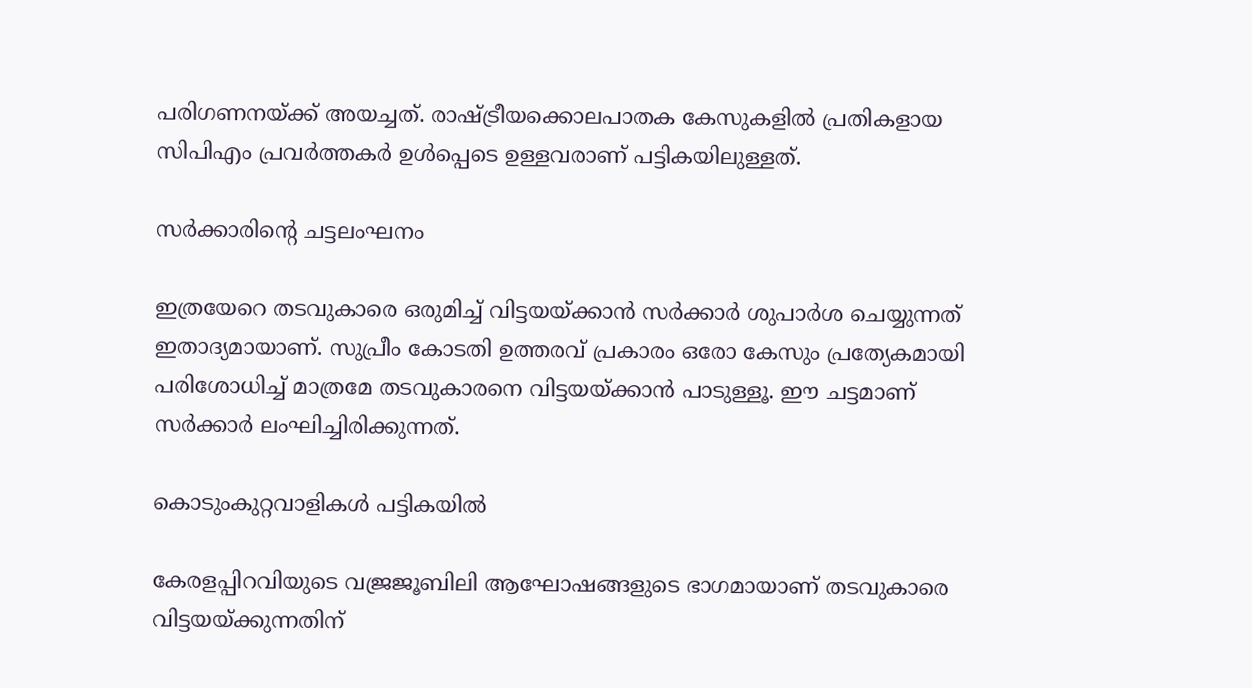പരിഗണനയ്ക്ക് അയച്ചത്. രാഷ്ട്രീയക്കൊലപാതക കേസുകളില്‍ പ്രതികളായ സിപിഎം പ്രവര്‍ത്തകര്‍ ഉള്‍പ്പെടെ ഉള്ളവരാണ് പട്ടികയിലുള്ളത്.

സർക്കാരിന്റെ ചട്ടലംഘനം

ഇത്രയേറെ തടവുകാരെ ഒരുമിച്ച് വിട്ടയയ്ക്കാന്‍ സര്‍ക്കാര്‍ ശുപാര്‍ശ ചെയ്യുന്നത് ഇതാദ്യമായാണ്. സുപ്രീം കോടതി ഉത്തരവ് പ്രകാരം ഒരോ കേസും പ്രത്യേകമായി പരിശോധിച്ച് മാത്രമേ തടവുകാരനെ വിട്ടയയ്ക്കാന്‍ പാടുള്ളൂ. ഈ ചട്ടമാണ് സര്‍ക്കാര്‍ ലംഘിച്ചിരിക്കുന്നത്.

കൊടുംകുറ്റവാളികൾ പട്ടികയിൽ

കേരളപ്പിറവിയുടെ വജ്രജൂബിലി ആഘോഷങ്ങളുടെ ഭാഗമായാണ് തടവുകാരെ വിട്ടയയ്ക്കുന്നതിന്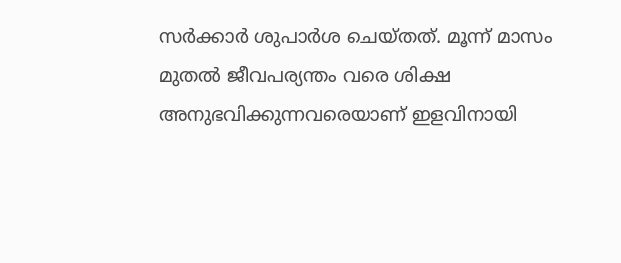സര്‍ക്കാര്‍ ശുപാര്‍ശ ചെയ്തത്. മൂന്ന് മാസം മുതല്‍ ജീവപര്യന്തം വരെ ശിക്ഷ അനുഭവിക്കുന്നവരെയാണ് ഇളവിനായി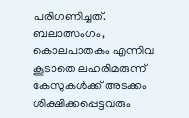പരിഗണിച്ചത്. ബലാത്സംഗം, കൊലപാതകം എന്നിവ കൂടാതെ ലഹരിമരുന്ന് കേസുകള്‍ക്ക് അടക്കം ശിക്ഷിക്കപ്പെട്ടവരും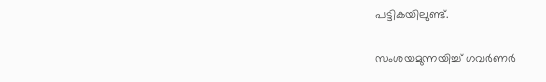പട്ടികയിലുണ്ട്.

സംശയമുന്നയിച്ച് ഗവർണർ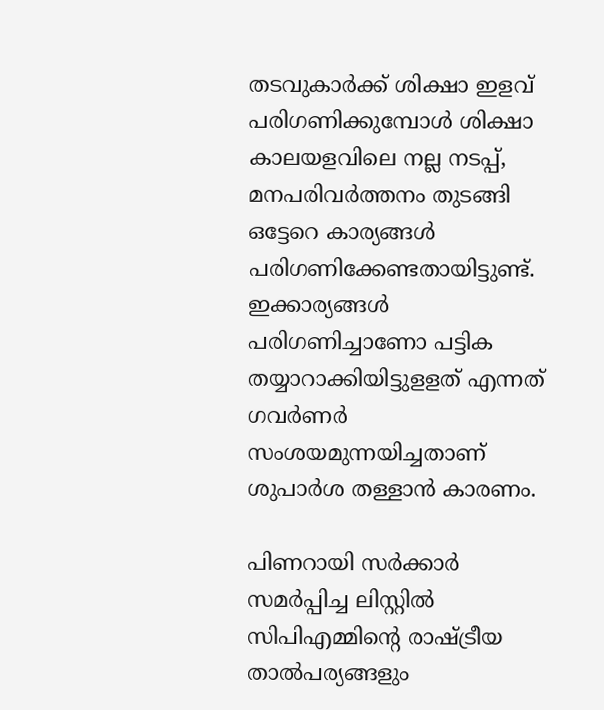തടവുകാര്‍ക്ക് ശിക്ഷാ ഇളവ് പരിഗണിക്കുമ്പോള്‍ ശിക്ഷാ കാലയളവിലെ നല്ല നടപ്പ്, മനപരിവര്‍ത്തനം തുടങ്ങി ഒട്ടേറെ കാര്യങ്ങള്‍ പരിഗണിക്കേണ്ടതായിട്ടുണ്ട്. ഇക്കാര്യങ്ങള്‍ പരിഗണിച്ചാണോ പട്ടിക തയ്യാറാക്കിയിട്ടുളളത് എന്നത് ഗവര്‍ണര്‍ സംശയമുന്നയിച്ചതാണ് ശുപാര്‍ശ തള്ളാന്‍ കാരണം.

പിണറായി സര്‍ക്കാര്‍ സമര്‍പ്പിച്ച ലിസ്റ്റില്‍ സിപിഎമ്മിന്റെ രാഷ്ട്രീയ താല്‍പര്യങ്ങളും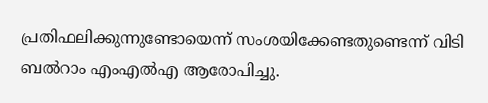പ്രതിഫലിക്കുന്നുണ്ടോയെന്ന് സംശയിക്കേണ്ടതുണ്ടെന്ന് വിടി ബല്‍റാം എംഎല്‍എ ആരോപിച്ചു.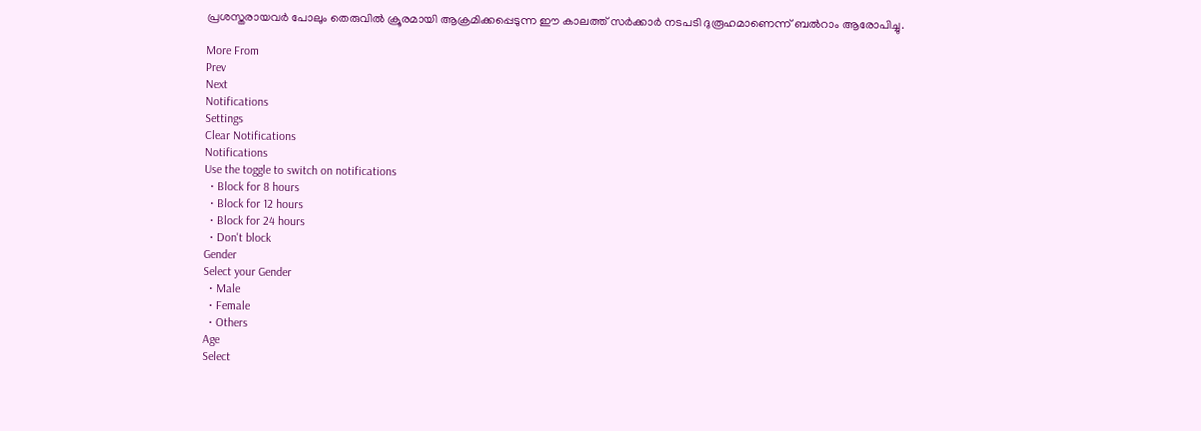പ്രശസ്തരായവര്‍ പോലും തെരുവില്‍ ക്രൂരമായി ആക്രമിക്കപ്പെടുന്ന ഈ കാലത്ത് സര്‍ക്കാര്‍ നടപടി ദുരൂഹമാണെന്ന് ബല്‍റാം ആരോപിച്ചു.

More From
Prev
Next
Notifications
Settings
Clear Notifications
Notifications
Use the toggle to switch on notifications
  • Block for 8 hours
  • Block for 12 hours
  • Block for 24 hours
  • Don't block
Gender
Select your Gender
  • Male
  • Female
  • Others
Age
Select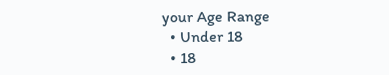your Age Range
  • Under 18
  • 18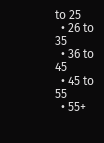to 25
  • 26 to 35
  • 36 to 45
  • 45 to 55
  • 55+